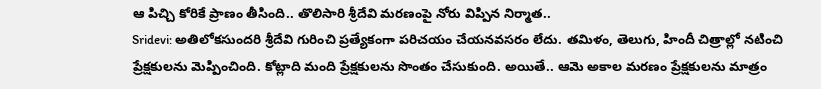ఆ పిచ్చి కోరికే ప్రాణం తీసింది.. తొలిసారి శ్రీదేవి మరణంపై నోరు విప్పిన నిర్మాత..
Sridevi: అతిలోకసుందరి శ్రీదేవి గురించి ప్రత్యేకంగా పరిచయం చేయనవసరం లేదు. తమిళం, తెలుగు, హిందీ చిత్రాల్లో నటించి ప్రేక్షకులను మెప్పించింది. కోట్లాది మంది ప్రేక్షకులను సొంతం చేసుకుంది. అయితే.. ఆమె అకాల మరణం ప్రేక్షకులను మాత్రం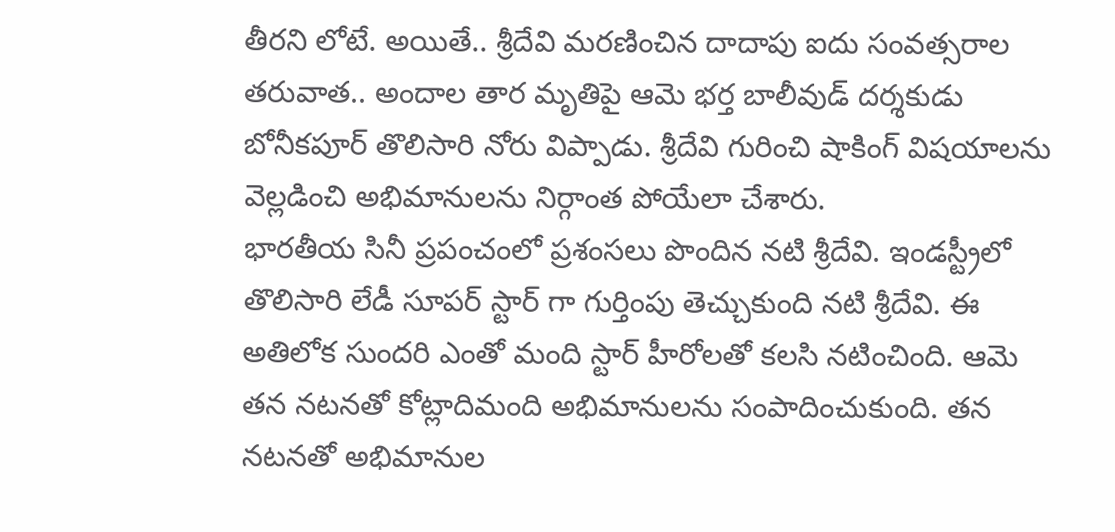తీరని లోటే. అయితే.. శ్రీదేవి మరణించిన దాదాపు ఐదు సంవత్సరాల తరువాత.. అందాల తార మృతిపై ఆమె భర్త బాలీవుడ్ దర్శకుడు బోనీకపూర్ తొలిసారి నోరు విప్పాడు. శ్రీదేవి గురించి షాకింగ్ విషయాలను వెల్లడించి అభిమానులను నిర్గాంత పోయేలా చేశారు.
భారతీయ సినీ ప్రపంచంలో ప్రశంసలు పొందిన నటి శ్రీదేవి. ఇండస్ట్రీలో తొలిసారి లేడీ సూపర్ స్టార్ గా గుర్తింపు తెచ్చుకుంది నటి శ్రీదేవి. ఈ అతిలోక సుందరి ఎంతో మంది స్టార్ హీరోలతో కలసి నటించింది. ఆమె తన నటనతో కోట్లాదిమంది అభిమానులను సంపాదించుకుంది. తన నటనతో అభిమానుల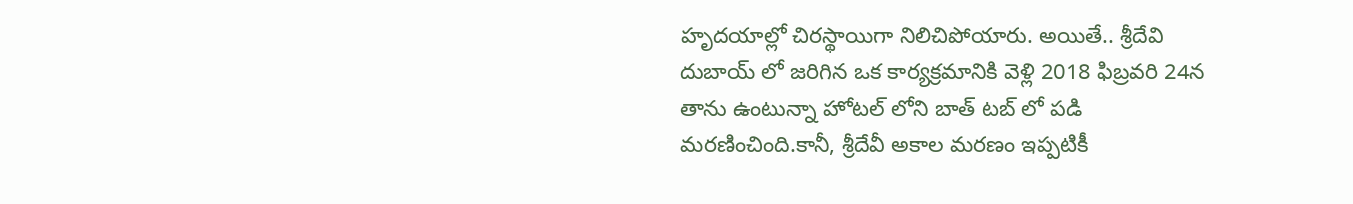హృదయాల్లో చిరస్థాయిగా నిలిచిపోయారు. అయితే.. శ్రీదేవి దుబాయ్ లో జరిగిన ఒక కార్యక్రమానికి వెళ్లి 2018 ఫిబ్రవరి 24న తాను ఉంటున్నా హోటల్ లోని బాత్ టబ్ లో పడి మరణించింది.కానీ, శ్రీదేవీ అకాల మరణం ఇప్పటికీ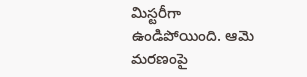మిస్టరీగా ఉండిపోయింది. ఆమె మరణంపై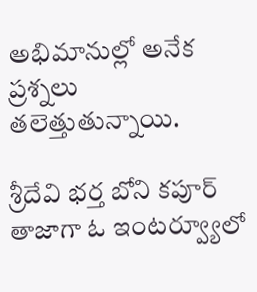అభిమానుల్లో అనేక ప్రశ్నలు తలెత్తుతున్నాయి.

శ్రీదేవి భర్త బోని కపూర్ తాజాగా ఓ ఇంటర్వ్యూలో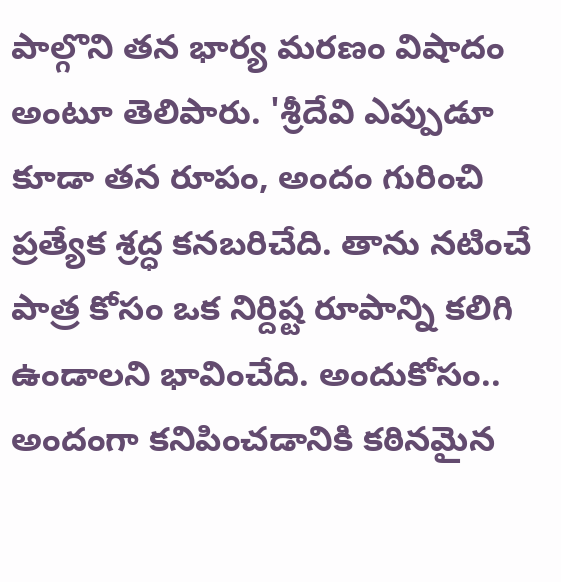పాల్గొని తన భార్య మరణం విషాదం అంటూ తెలిపారు. 'శ్రీదేవి ఎప్పుడూ కూడా తన రూపం, అందం గురించి ప్రత్యేక శ్రద్ధ కనబరిచేది. తాను నటించే పాత్ర కోసం ఒక నిర్దిష్ట రూపాన్ని కలిగి ఉండాలని భావించేది. అందుకోసం.. అందంగా కనిపించడానికి కఠినమైన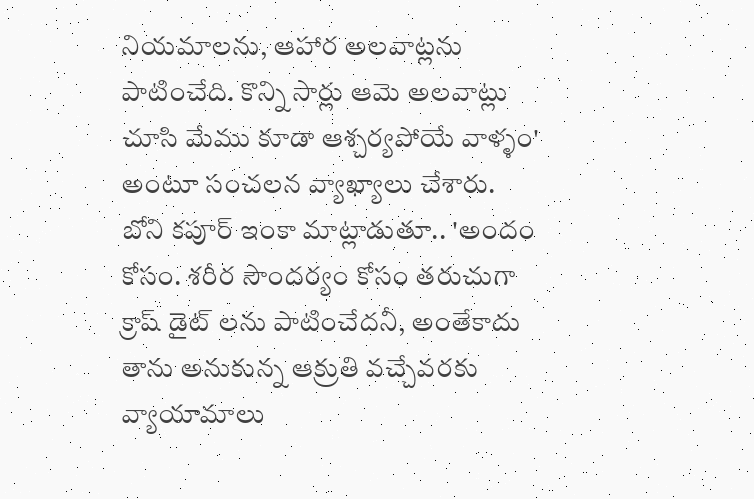నియమాలను, ఆహార అలవాట్లను పాటించేది. కొన్ని సార్లు ఆమె అలవాట్లు చూసి మేము కూడా ఆశ్చర్యపోయే వాళ్ళం' అంటూ సంచలన వ్యాఖ్యాలు చేశారు.
బోని కపూర్ ఇంకా మాట్లాడుతూ.. 'అందం కోసం. శరీర సౌందర్యం కోసం తరుచుగా క్రాష్ డైట్ లను పాటించేదనీ, అంతేకాదు తాను అనుకున్న ఆక్రుతి వచ్చేవరకు వ్యాయామాలు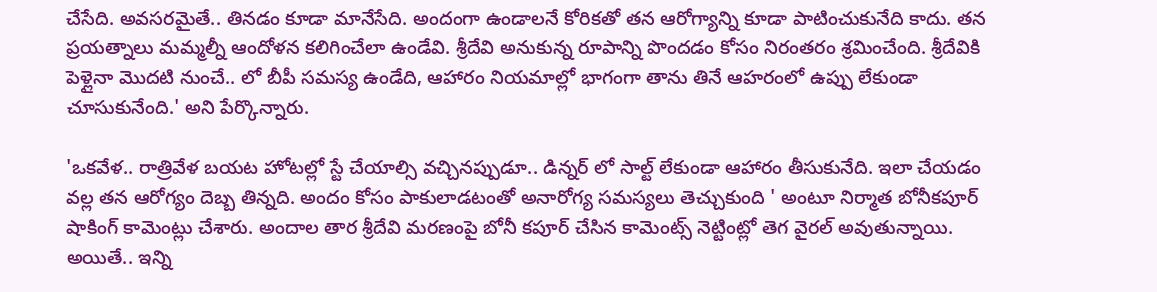చేసేది. అవసరమైతే.. తినడం కూడా మానేసేది. అందంగా ఉండాలనే కోరికతో తన ఆరోగ్యాన్ని కూడా పాటించుకునేది కాదు. తన ప్రయత్నాలు మమ్మల్నీ ఆందోళన కలిగించేలా ఉండేవి. శ్రీదేవి అనుకున్న రూపాన్ని పొందడం కోసం నిరంతరం శ్రమించేంది. శ్రీదేవికి పెళ్లైనా మొదటి నుంచే.. లో బీపీ సమస్య ఉండేది, ఆహారం నియమాల్లో భాగంగా తాను తినే ఆహరంలో ఉప్పు లేకుండా చూసుకునేంది.' అని పేర్కొన్నారు.

'ఒకవేళ.. రాత్రివేళ బయట హోటల్లో స్టే చేయాల్సి వచ్చినప్పుడూ.. డిన్నర్ లో సాల్ట్ లేకుండా ఆహారం తీసుకునేది. ఇలా చేయడం వల్ల తన ఆరోగ్యం దెబ్బ తిన్నది. అందం కోసం పాకులాడటంతో అనారోగ్య సమస్యలు తెచ్చుకుంది ' అంటూ నిర్మాత బోనీకపూర్ షాకింగ్ కామెంట్లు చేశారు. అందాల తార శ్రీదేవి మరణంపై బోనీ కపూర్ చేసిన కామెంట్స్ నెట్టింట్లో తెగ వైరల్ అవుతున్నాయి. అయితే.. ఇన్ని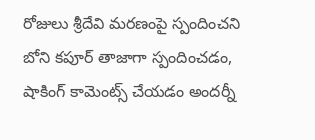రోజులు శ్రీదేవి మరణంపై స్పందించని బోని కపూర్ తాజాగా స్పందించడం, షాకింగ్ కామెంట్స్ చేయడం అందర్నీ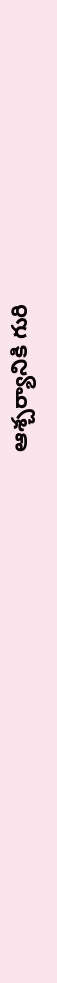ఆశ్చర్యానికి గురి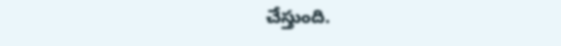చేస్తుంది.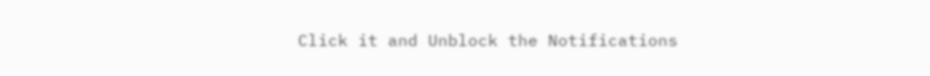Click it and Unblock the Notifications